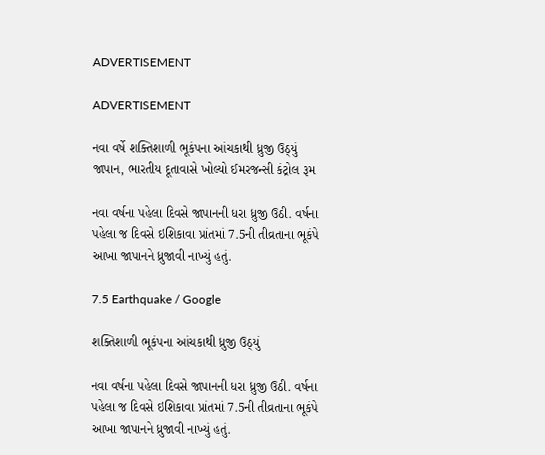ADVERTISEMENT

ADVERTISEMENT

નવા વર્ષે શક્તિશાળી ભૂકંપના આંચકાથી ધ્રુજી ઉઠ્યું જાપાન, ભારતીય દૂતાવાસે ખોલ્યો ઈમરજન્સી કંટ્રોલ રૂમ

નવા વર્ષના પહેલા દિવસે જાપાનની ધરા ધ્રુજી ઉઠી. વર્ષના પહેલા જ દિવસે ઇશિકાવા પ્રાંતમાં 7.5ની તીવ્રતાના ભૂકંપે આખા જાપાનને ધ્રુજાવી નાખ્યું હતું.

7.5 Earthquake / Google

શક્તિશાળી ભૂકંપના આંચકાથી ધ્રુજી ઉઠ્યું

નવા વર્ષના પહેલા દિવસે જાપાનની ધરા ધ્રુજી ઉઠી. વર્ષના પહેલા જ દિવસે ઇશિકાવા પ્રાંતમાં 7.5ની તીવ્રતાના ભૂકંપે આખા જાપાનને ધ્રુજાવી નાખ્યું હતું.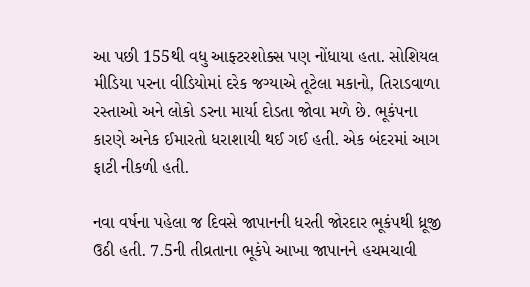આ પછી 155થી વધુ આફ્ટરશોક્સ પણ નોંધાયા હતા. સોશિયલ મીડિયા પરના વીડિયોમાં દરેક જગ્યાએ તૂટેલા મકાનો, તિરાડવાળા રસ્તાઓ અને લોકો ડરના માર્યા દોડતા જોવા મળે છે. ભૂકંપના કારણે અનેક ઈમારતો ધરાશાયી થઈ ગઈ હતી. એક બંદરમાં આગ ફાટી નીકળી હતી.

નવા વર્ષના પહેલા જ દિવસે જાપાનની ધરતી જોરદાર ભૂકંપથી ધ્રૂજી ઉઠી હતી. 7.5ની તીવ્રતાના ભૂકંપે આખા જાપાનને હચમચાવી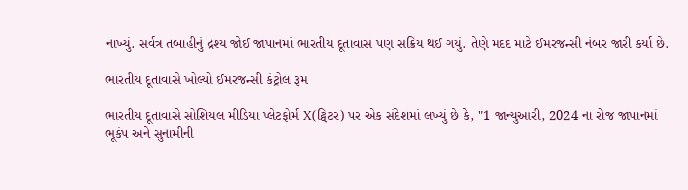નાખ્યું. સર્વત્ર તબાહીનું દ્રશ્ય જોઈ જાપાનમાં ભારતીય દૂતાવાસ પણ સક્રિય થઈ ગયું. તેણે મદદ માટે ઈમરજન્સી નંબર જારી કર્યા છે.

ભારતીય દૂતાવાસે ખોલ્યો ઈમરજન્સી કંટ્રોલ રૂમ

ભારતીય દૂતાવાસે સોશિયલ મીડિયા પ્લેટફોર્મ X(ટ્વિટર) પર એક સંદેશમાં લખ્યું છે કે, "1 જાન્યુઆરી, 2024 ના રોજ જાપાનમાં ભૂકંપ અને સુનામીની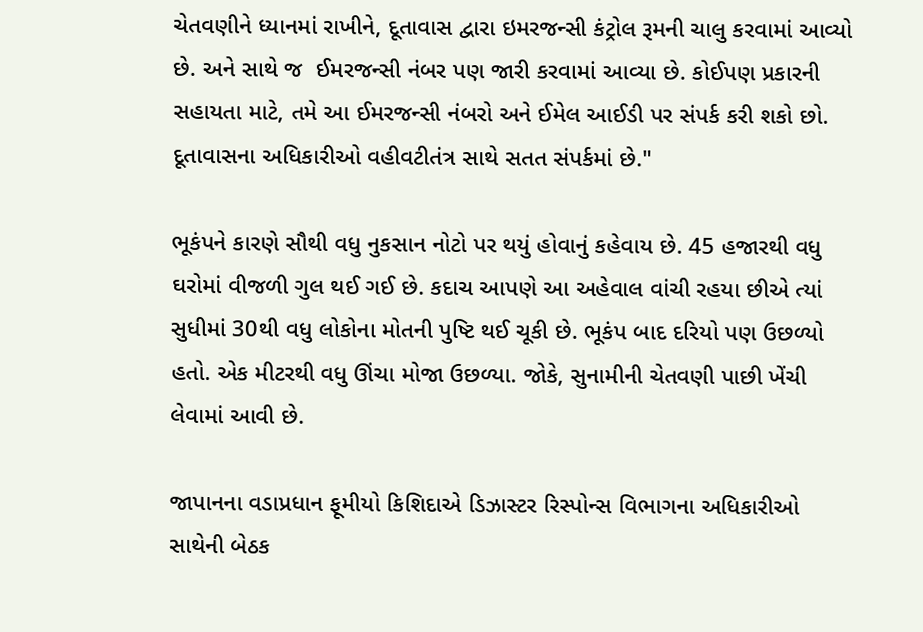ચેતવણીને ધ્યાનમાં રાખીને, દૂતાવાસ દ્વારા ઇમરજન્સી કંટ્રોલ રૂમની ચાલુ કરવામાં આવ્યો છે. અને સાથે જ  ઈમરજન્સી નંબર પણ જારી કરવામાં આવ્યા છે. કોઈપણ પ્રકારની સહાયતા માટે, તમે આ ઈમરજન્સી નંબરો અને ઈમેલ આઈડી પર સંપર્ક કરી શકો છો. દૂતાવાસના અધિકારીઓ વહીવટીતંત્ર સાથે સતત સંપર્કમાં છે."

ભૂકંપને કારણે સૌથી વધુ નુકસાન નોટો પર થયું હોવાનું કહેવાય છે. 45 હજારથી વધુ ઘરોમાં વીજળી ગુલ થઈ ગઈ છે. કદાચ આપણે આ અહેવાલ વાંચી રહયા છીએ ત્યાં સુધીમાં 30થી વધુ લોકોના મોતની પુષ્ટિ થઈ ચૂકી છે. ભૂકંપ બાદ દરિયો પણ ઉછળ્યો હતો. એક મીટરથી વધુ ઊંચા મોજા ઉછળ્યા. જોકે, સુનામીની ચેતવણી પાછી ખેંચી લેવામાં આવી છે.

જાપાનના વડાપ્રધાન ફૂમીયો કિશિદાએ ડિઝાસ્ટર રિસ્પોન્સ વિભાગના અધિકારીઓ સાથેની બેઠક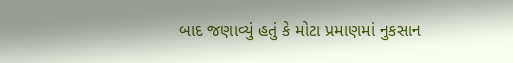બાદ જણાવ્યું હતું કે મોટા પ્રમાણમાં નુકસાન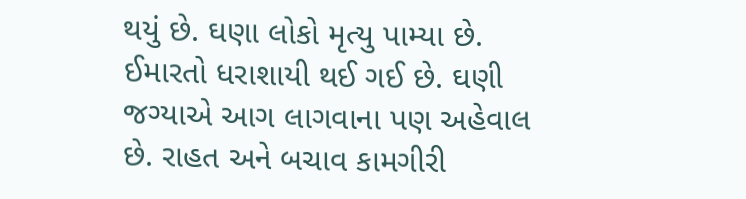થયું છે. ઘણા લોકો મૃત્યુ પામ્યા છે. ઈમારતો ધરાશાયી થઈ ગઈ છે. ઘણી જગ્યાએ આગ લાગવાના પણ અહેવાલ છે. રાહત અને બચાવ કામગીરી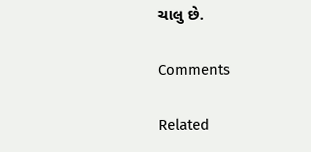ચાલુ છે.

Comments

Related